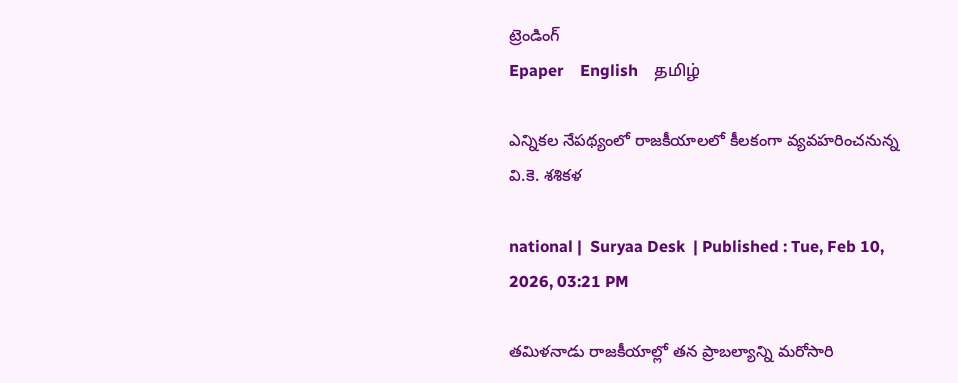ట్రెండింగ్
Epaper    English    தமிழ்

ఎన్నికల నేపథ్యంలో రాజకీయాలలో కీలకంగా వ్యవహరించనున్న వి.కె. శశికళ

national |  Suryaa Desk  | Published : Tue, Feb 10, 2026, 03:21 PM

తమిళనాడు రాజకీయాల్లో తన ప్రాబల్యాన్ని మరోసారి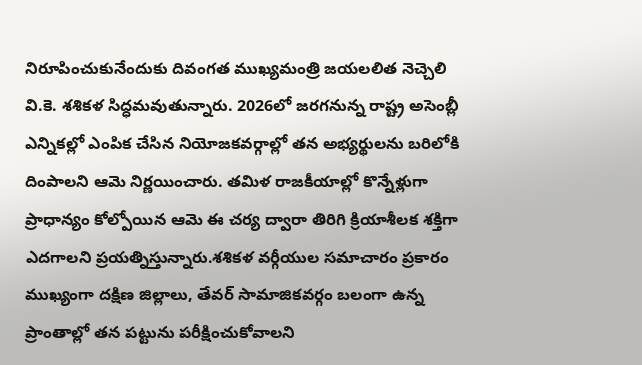నిరూపించుకునేందుకు దివంగత ముఖ్యమంత్రి జయలలిత నెచ్చెలి వి.కె. శశికళ సిద్ధమవుతున్నారు. 2026లో జరగనున్న రాష్ట్ర అసెంబ్లీ ఎన్నికల్లో ఎంపిక చేసిన నియోజకవర్గాల్లో తన అభ్యర్థులను బరిలోకి దింపాలని ఆమె నిర్ణయించారు. తమిళ రాజకీయాల్లో కొన్నేళ్లుగా ప్రాధాన్యం కోల్పోయిన ఆమె ఈ చర్య ద్వారా తిరిగి క్రియాశీలక శక్తిగా ఎదగాలని ప్రయత్నిస్తున్నారు.శశికళ వర్గీయుల సమాచారం ప్రకారం ముఖ్యంగా దక్షిణ జిల్లాలు, తేవర్ సామాజికవర్గం బలంగా ఉన్న ప్రాంతాల్లో తన పట్టును పరీక్షించుకోవాలని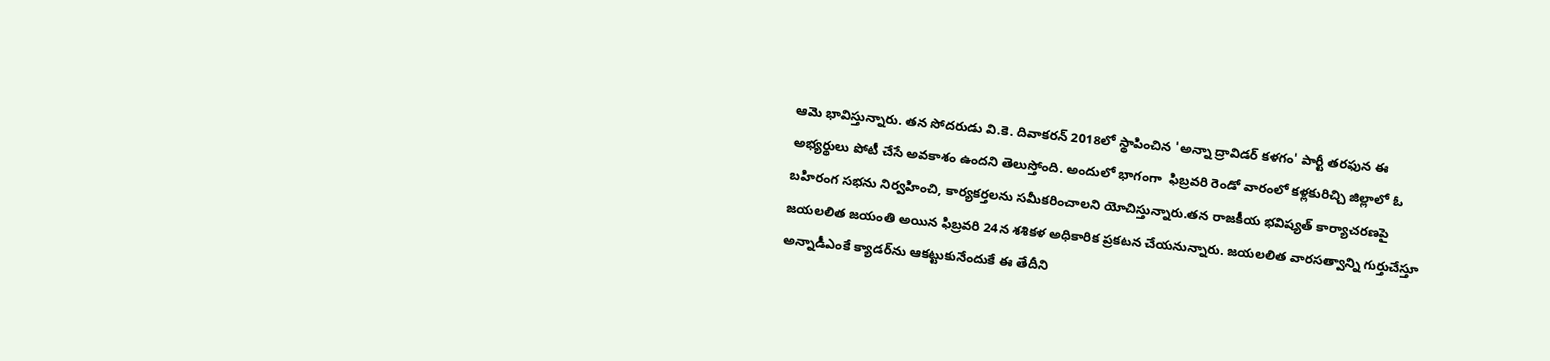ఆమె భావిస్తున్నారు. తన సోదరుడు వి.కె. దివాకరన్ 2018లో స్థాపించిన 'అన్నా ద్రావిడర్ కళగం' పార్టీ తరఫున ఈ అభ్యర్థులు పోటీ చేసే అవకాశం ఉందని తెలుస్తోంది. అందులో భాగంగా  ఫిబ్రవరి రెండో వారంలో కళ్లకురిచ్చి జిల్లాలో ఓ బహిరంగ సభను నిర్వహించి, కార్యకర్తలను సమీకరించాలని యోచిస్తున్నారు.తన రాజకీయ భవిష్యత్ కార్యాచరణపై జయలలిత జయంతి అయిన ఫిబ్రవరి 24న శశికళ అధికారిక ప్రకటన చేయనున్నారు. జయలలిత వారసత్వాన్ని గుర్తుచేస్తూ అన్నాడీఎంకే క్యాడర్‌ను ఆకట్టుకునేందుకే ఈ తేదీని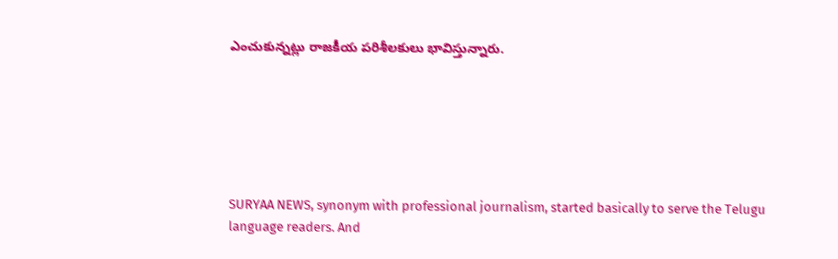ఎంచుకున్నట్లు రాజకీయ పరిశీలకులు భావిస్తున్నారు.






SURYAA NEWS, synonym with professional journalism, started basically to serve the Telugu language readers. And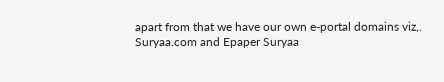apart from that we have our own e-portal domains viz,. Suryaa.com and Epaper Suryaa